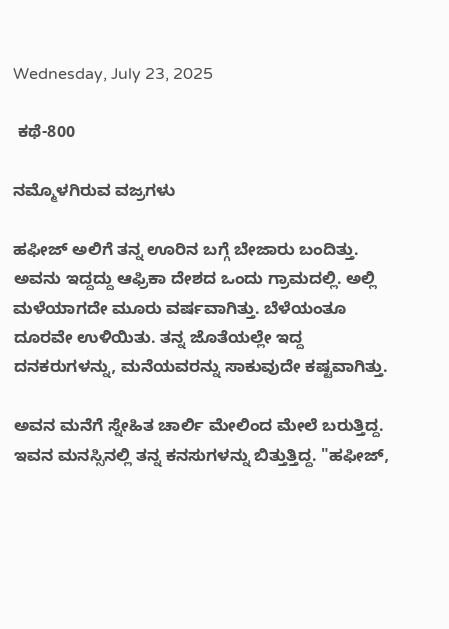Wednesday, July 23, 2025

 ಕಥೆ-800

ನಮ್ಮೊಳಗಿರುವ ವಜ್ರಗಳು

ಹಫೀಜ್ ಅಲಿಗೆ ತನ್ನ ಊರಿನ ಬಗ್ಗೆ ಬೇಜಾರು ಬಂದಿತ್ತು. ಅವನು ಇದ್ದದ್ದು ಆಫ್ರಿಕಾ ದೇಶದ ಒಂದು ಗ್ರಾಮದಲ್ಲಿ. ಅಲ್ಲಿ ಮಳೆಯಾಗದೇ ಮೂರು ವರ್ಷವಾಗಿತ್ತು. ಬೆಳೆಯಂತೂ ದೂರವೇ ಉಳಿಯಿತು. ತನ್ನ ಜೊತೆಯಲ್ಲೇ ಇದ್ದ ದನಕರುಗಳನ್ನು, ಮನೆಯವರನ್ನು ಸಾಕುವುದೇ ಕಷ್ಟವಾಗಿತ್ತು.

ಅವನ ಮನೆಗೆ ಸ್ನೇಹಿತ ಚಾರ್ಲಿ ಮೇಲಿಂದ ಮೇಲೆ ಬರುತ್ತಿದ್ದ. ಇವನ ಮನಸ್ಸಿನಲ್ಲಿ ತನ್ನ ಕನಸುಗಳನ್ನು ಬಿತ್ತುತ್ತಿದ್ದ. "ಹಫೀಜ್,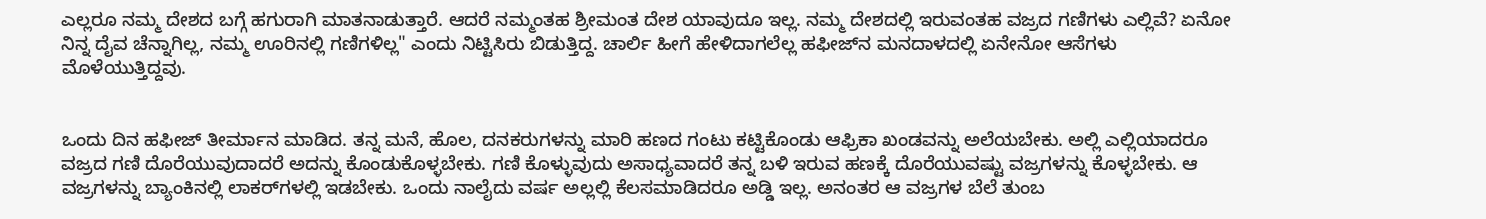ಎಲ್ಲರೂ ನಮ್ಮ ದೇಶದ ಬಗ್ಗೆ ಹಗುರಾಗಿ ಮಾತನಾಡುತ್ತಾರೆ. ಆದರೆ ನಮ್ಮಂತಹ ಶ್ರೀಮಂತ ದೇಶ ಯಾವುದೂ ಇಲ್ಲ. ನಮ್ಮ ದೇಶದಲ್ಲಿ ಇರುವಂತಹ ವಜ್ರದ ಗಣಿಗಳು ಎಲ್ಲಿವೆ? ಏನೋ ನಿನ್ನ ದೈವ ಚೆನ್ನಾಗಿಲ್ಲ, ನಮ್ಮ ಊರಿನಲ್ಲಿ ಗಣಿಗಳಿಲ್ಲ" ಎಂದು ನಿಟ್ಟಿಸಿರು ಬಿಡುತ್ತಿದ್ದ. ಚಾರ್ಲಿ ಹೀಗೆ ಹೇಳಿದಾಗಲೆಲ್ಲ ಹಫೀಜ್‌ನ ಮನದಾಳದಲ್ಲಿ ಏನೇನೋ ಆಸೆಗಳು ಮೊಳೆಯುತ್ತಿದ್ದವು.


ಒಂದು ದಿನ ಹಫೀಜ್ ತೀರ್ಮಾನ ಮಾಡಿದ. ತನ್ನ ಮನೆ, ಹೊಲ, ದನಕರುಗಳನ್ನು ಮಾರಿ ಹಣದ ಗಂಟು ಕಟ್ಟಿಕೊಂಡು ಆಫ್ರಿಕಾ ಖಂಡವನ್ನು ಅಲೆಯಬೇಕು. ಅಲ್ಲಿ ಎಲ್ಲಿಯಾದರೂ ವಜ್ರದ ಗಣಿ ದೊರೆಯುವುದಾದರೆ ಅದನ್ನು ಕೊಂಡುಕೊಳ್ಳಬೇಕು. ಗಣಿ ಕೊಳ್ಳುವುದು ಅಸಾಧ್ಯವಾದರೆ ತನ್ನ ಬಳಿ ಇರುವ ಹಣಕ್ಕೆ ದೊರೆಯುವಷ್ಟು ವಜ್ರಗಳನ್ನು ಕೊಳ್ಳಬೇಕು. ಆ ವಜ್ರಗಳನ್ನು ಬ್ಯಾಂಕಿನಲ್ಲಿ ಲಾಕರ್‌ಗಳಲ್ಲಿ ಇಡಬೇಕು. ಒಂದು ನಾಲೈದು ವರ್ಷ ಅಲ್ಲಲ್ಲಿ ಕೆಲಸಮಾಡಿದರೂ ಅಡ್ಡಿ ಇಲ್ಲ. ಅನಂತರ ಆ ವಜ್ರಗಳ ಬೆಲೆ ತುಂಬ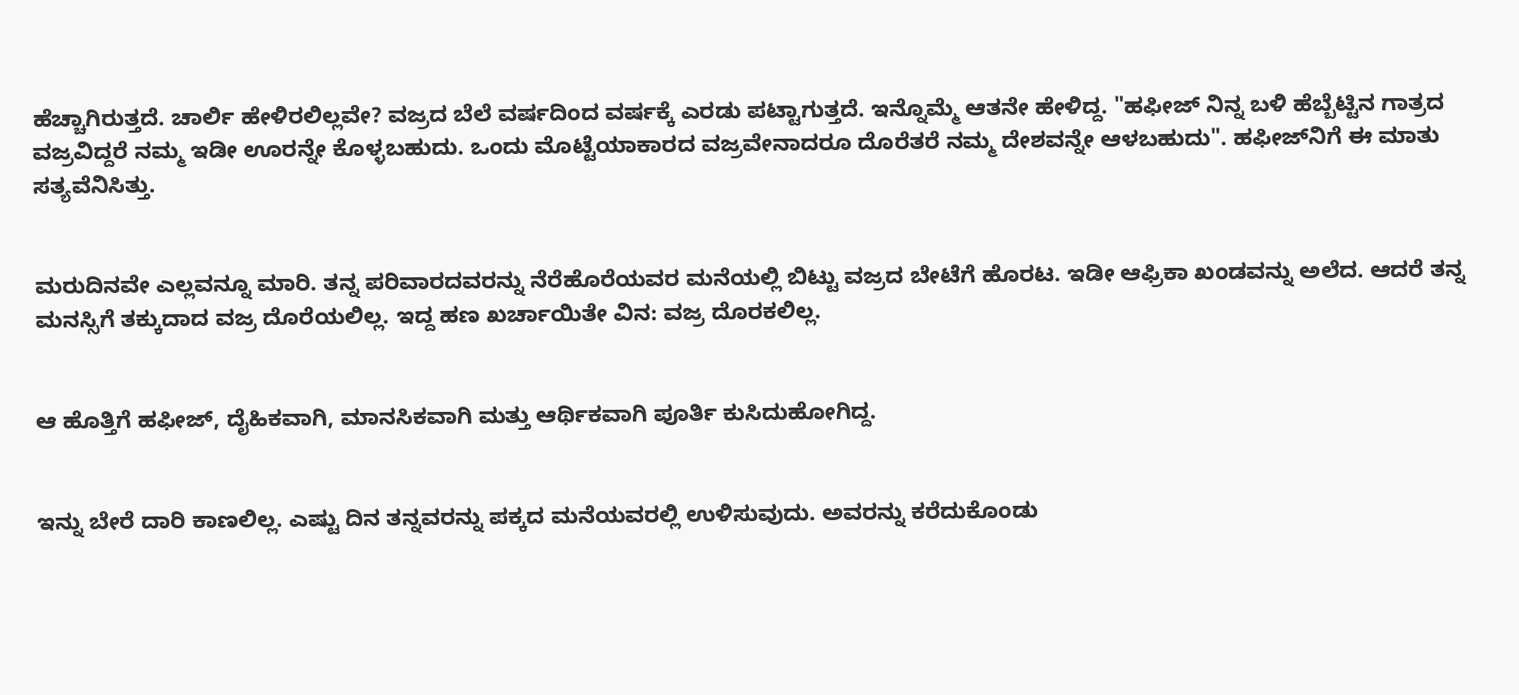ಹೆಚ್ಚಾಗಿರುತ್ತದೆ. ಚಾರ್ಲಿ ಹೇಳಿರಲಿಲ್ಲವೇ? ವಜ್ರದ ಬೆಲೆ ವರ್ಷದಿಂದ ವರ್ಷಕ್ಕೆ ಎರಡು ಪಟ್ಟಾಗುತ್ತದೆ. ಇನ್ನೊಮ್ಮೆ ಆತನೇ ಹೇಳಿದ್ದ. "ಹಫೀಜ್ ನಿನ್ನ ಬಳಿ ಹೆಬ್ಬೆಟ್ಟಿನ ಗಾತ್ರದ ವಜ್ರವಿದ್ದರೆ ನಮ್ಮ ಇಡೀ ಊರನ್ನೇ ಕೊಳ್ಳಬಹುದು. ಒಂದು ಮೊಟ್ಟೆಯಾಕಾರದ ವಜ್ರವೇನಾದರೂ ದೊರೆತರೆ ನಮ್ಮ ದೇಶವನ್ನೇ ಆಳಬಹುದು". ಹಫೀಜ್‌ನಿಗೆ ಈ ಮಾತು ಸತ್ಯವೆನಿಸಿತ್ತು.


ಮರುದಿನವೇ ಎಲ್ಲವನ್ನೂ ಮಾರಿ. ತನ್ನ ಪರಿವಾರದವರನ್ನು ನೆರೆಹೊರೆಯವರ ಮನೆಯಲ್ಲಿ ಬಿಟ್ಟು ವಜ್ರದ ಬೇಟೆಗೆ ಹೊರಟ. ಇಡೀ ಆಫ್ರಿಕಾ ಖಂಡವನ್ನು ಅಲೆದ. ಆದರೆ ತನ್ನ ಮನಸ್ಸಿಗೆ ತಕ್ಕುದಾದ ವಜ್ರ ದೊರೆಯಲಿಲ್ಲ. ಇದ್ದ ಹಣ ಖರ್ಚಾಯಿತೇ ವಿನ: ವಜ್ರ ದೊರಕಲಿಲ್ಲ.


ಆ ಹೊತ್ತಿಗೆ ಹಫೀಜ್, ದೈಹಿಕವಾಗಿ, ಮಾನಸಿಕವಾಗಿ ಮತ್ತು ಆರ್ಥಿಕವಾಗಿ ಪೂರ್ತಿ ಕುಸಿದುಹೋಗಿದ್ದ.


ಇನ್ನು ಬೇರೆ ದಾರಿ ಕಾಣಲಿಲ್ಲ. ಎಷ್ಟು ದಿನ ತನ್ನವರನ್ನು ಪಕ್ಕದ ಮನೆಯವರಲ್ಲಿ ಉಳಿಸುವುದು. ಅವರನ್ನು ಕರೆದುಕೊಂಡು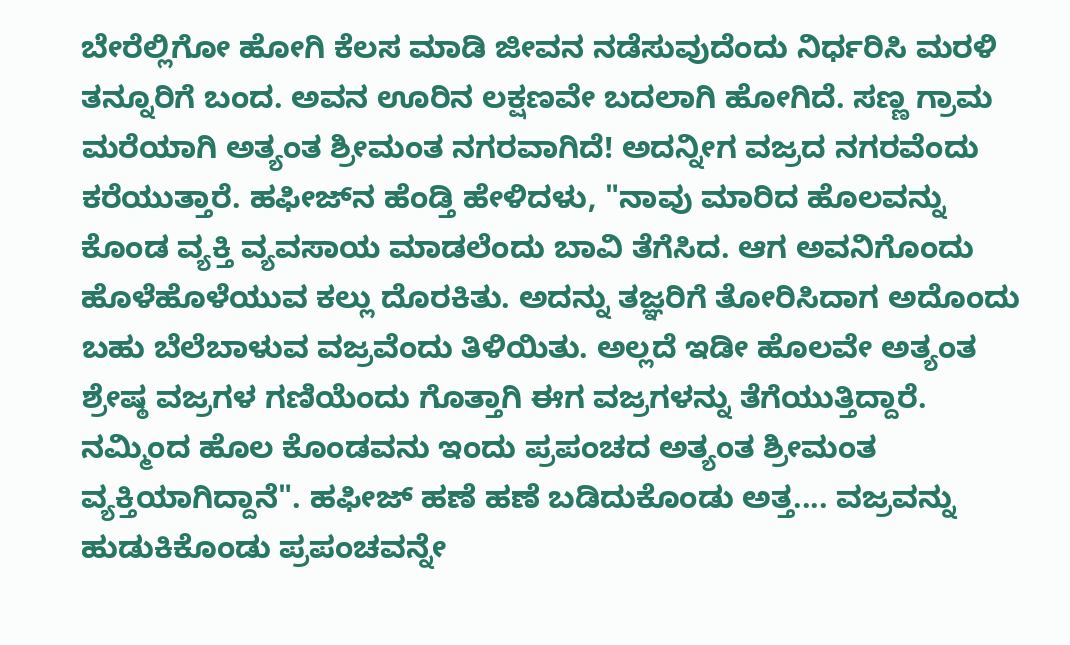ಬೇರೆಲ್ಲಿಗೋ ಹೋಗಿ ಕೆಲಸ ಮಾಡಿ ಜೀವನ ನಡೆಸುವುದೆಂದು ನಿರ್ಧರಿಸಿ ಮರಳಿ ತನ್ನೂರಿಗೆ ಬಂದ. ಅವನ ಊರಿನ ಲಕ್ಷಣವೇ ಬದಲಾಗಿ ಹೋಗಿದೆ. ಸಣ್ಣ ಗ್ರಾಮ ಮರೆಯಾಗಿ ಅತ್ಯಂತ ಶ್ರೀಮಂತ ನಗರವಾಗಿದೆ! ಅದನ್ನೀಗ ವಜ್ರದ ನಗರವೆಂದು ಕರೆಯುತ್ತಾರೆ. ಹಫೀಜ್‌ನ ಹೆಂಡ್ತಿ ಹೇಳಿದಳು, "ನಾವು ಮಾರಿದ ಹೊಲವನ್ನು ಕೊಂಡ ವ್ಯಕ್ತಿ ವ್ಯವಸಾಯ ಮಾಡಲೆಂದು ಬಾವಿ ತೆಗೆಸಿದ. ಆಗ ಅವನಿಗೊಂದು ಹೊಳೆಹೊಳೆಯುವ ಕಲ್ಲು ದೊರಕಿತು. ಅದನ್ನು ತಜ್ಞರಿಗೆ ತೋರಿಸಿದಾಗ ಅದೊಂದು ಬಹು ಬೆಲೆಬಾಳುವ ವಜ್ರವೆಂದು ತಿಳಿಯಿತು. ಅಲ್ಲದೆ ಇಡೀ ಹೊಲವೇ ಅತ್ಯಂತ ಶ್ರೇಷ್ಠ ವಜ್ರಗಳ ಗಣಿಯೆಂದು ಗೊತ್ತಾಗಿ ಈಗ ವಜ್ರಗಳನ್ನು ತೆಗೆಯುತ್ತಿದ್ದಾರೆ. ನಮ್ಮಿಂದ ಹೊಲ ಕೊಂಡವನು ಇಂದು ಪ್ರಪಂಚದ ಅತ್ಯಂತ ಶ್ರೀಮಂತ ವ್ಯಕ್ತಿಯಾಗಿದ್ದಾನೆ". ಹಫೀಜ್ ಹಣೆ ಹಣೆ ಬಡಿದುಕೊಂಡು ಅತ್ತ.... ವಜ್ರವನ್ನು ಹುಡುಕಿಕೊಂಡು ಪ್ರಪಂಚವನ್ನೇ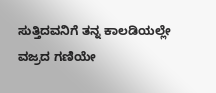ಸುತ್ತಿದವನಿಗೆ ತನ್ನ ಕಾಲಡಿಯಲ್ಲೇ ವಜ್ರದ ಗಣಿಯೇ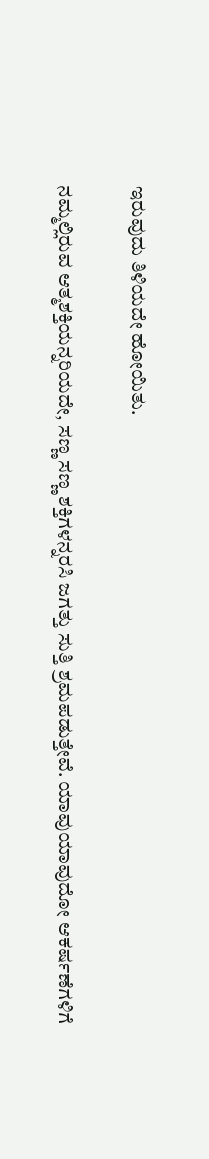ಇರುವುದು ತಿಳಿಯದೇ ಹೋಯಿತು.

ನಮ್ಮಲ್ಲಿರುವ ಆತ್ಮಶಕ್ತಿಯನ್ನರಿಯದೇ, ಸಣ್ಣ ಸಣ್ಣ ಶಕ್ತಿಗಳನ್ನರಸಿ ಜಗತ್ತು ಸುತ್ತಿ ಶ್ರಮಪಡುತ್ತೇವೆ. ಯಾವುಯಾವುದೋ ಆಕರ್ಷಣೆಗಳಿಗೆ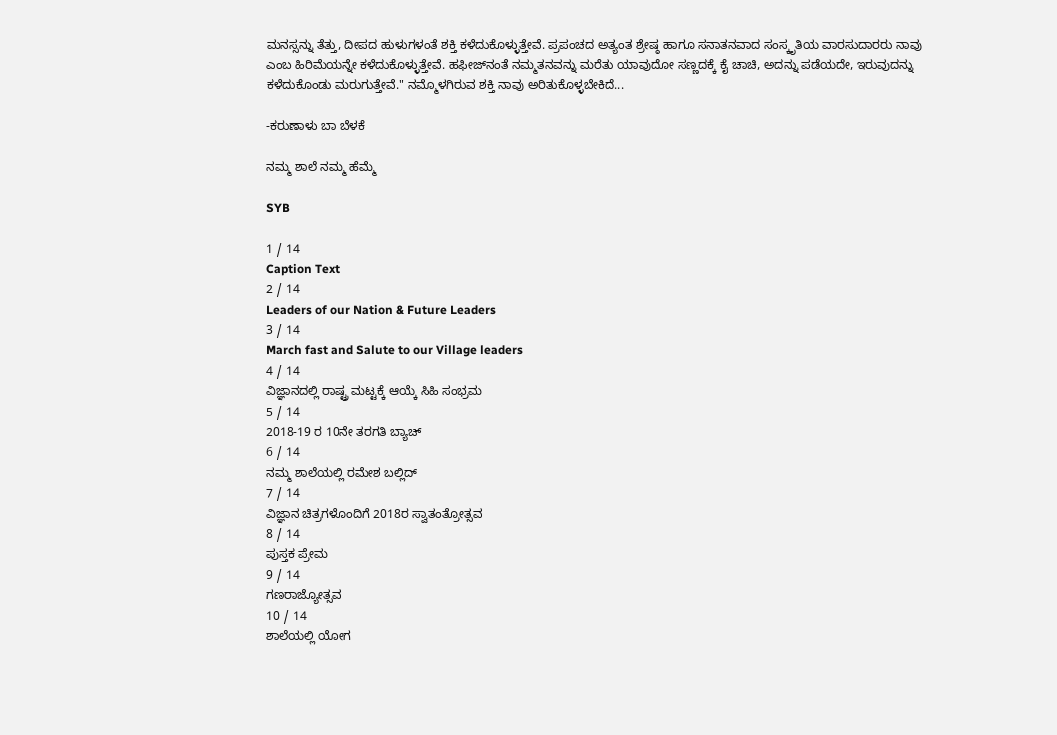ಮನಸ್ಸನ್ನು ತೆತ್ತು, ದೀಪದ ಹುಳುಗಳಂತೆ ಶಕ್ತಿ ಕಳೆದುಕೊಳ್ಳುತ್ತೇವೆ. ಪ್ರಪಂಚದ ಅತ್ಯಂತ ಶ್ರೇಷ್ಠ ಹಾಗೂ ಸನಾತನವಾದ ಸಂಸ್ಕೃತಿಯ ವಾರಸುದಾರರು ನಾವು ಎಂಬ ಹಿರಿಮೆಯನ್ನೇ ಕಳೆದುಕೊಳ್ಳುತ್ತೇವೆ. ಹಫೀಜ್‌ನಂತೆ ನಮ್ಮತನವನ್ನು ಮರೆತು ಯಾವುದೋ ಸಣ್ಣದಕ್ಕೆ ಕೈ ಚಾಚಿ, ಅದನ್ನು ಪಡೆಯದೇ, ಇರುವುದನ್ನು ಕಳೆದುಕೊಂಡು ಮರುಗುತ್ತೇವೆ." ನಮ್ಮೊಳಗಿರುವ ಶಕ್ತಿ ನಾವು ಅರಿತುಕೊಳ್ಳಬೇಕಿದೆ...

-ಕರುಣಾಳು ಬಾ ಬೆಳಕೆ

ನಮ್ಮ ಶಾಲೆ ನಮ್ಮ ಹೆಮ್ಮೆ

SYB

1 / 14
Caption Text
2 / 14
Leaders of our Nation & Future Leaders
3 / 14
March fast and Salute to our Village leaders
4 / 14
ವಿಜ್ಞಾನದಲ್ಲಿ ರಾಷ್ಟ್ರ ಮಟ್ಟಕ್ಕೆ ಆಯ್ಕೆ ಸಿಹಿ ಸಂಭ್ರಮ
5 / 14
2018-19 ರ 10ನೇ ತರಗತಿ ಬ್ಯಾಚ್
6 / 14
ನಮ್ಮ ಶಾಲೆಯಲ್ಲಿ ರಮೇಶ ಬಲ್ಲಿದ್
7 / 14
ವಿಜ್ಞಾನ ಚಿತ್ರಗಳೊಂದಿಗೆ 2018ರ ಸ್ವಾತಂತ್ರೋತ್ಸವ
8 / 14
ಪುಸ್ತಕ ಪ್ರೇಮ
9 / 14
ಗಣರಾಜ್ಯೋತ್ಸವ
10 / 14
ಶಾಲೆಯಲ್ಲಿ ಯೋಗ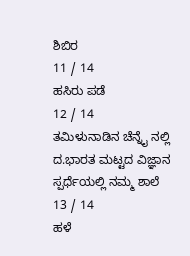ಶಿಬಿರ
11 / 14
ಹಸಿರು ಪಡೆ
12 / 14
ತಮಿಳುನಾಡಿನ ಚೆನ್ನೈ ನಲ್ಲಿ ದ.ಭಾರತ ಮಟ್ಟದ ವಿಜ್ಞಾನ ಸ್ಪರ್ಧೆಯಲ್ಲಿ ನಮ್ಮ ಶಾಲೆ
13 / 14
ಹಳೆ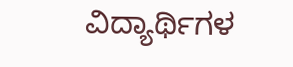ವಿದ್ಯಾರ್ಥಿಗಳ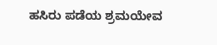ಹಸಿರು ಪಡೆಯ ಶ್ರಮಯೇವ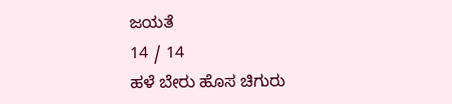ಜಯತೆ
14 / 14
ಹಳೆ ಬೇರು ಹೊಸ ಚಿಗುರು